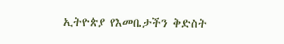ኢትዮጵያ የእመቤታችን ቅድስት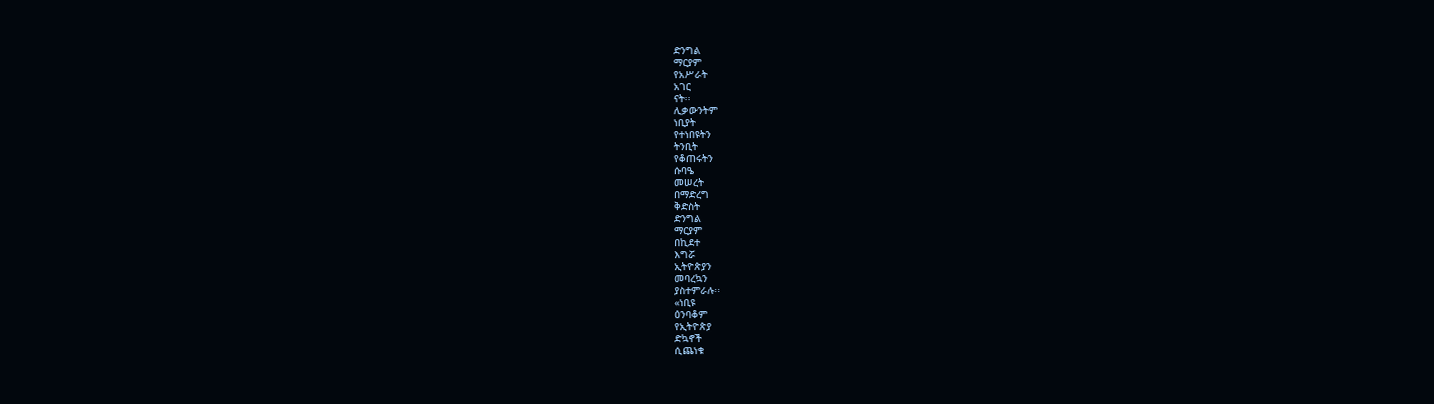ድንግል
ማርያም
የአሥራት
አገር
ናት፡፡
ሊቃውንትም
ነቢያት
የተነበዩትን
ትንቢት
የቆጠሩትን
ሱባዔ
መሠረት
በማድረግ
ቅድስት
ድንግል
ማርያም
በኪደተ
እግሯ
ኢትዮጵያን
መባረኳን
ያስተምራሉ፡፡
«ነቢዩ
ዕንባቆም
የኢትዮጵያ
ድኳኖች
ሲጨነቁ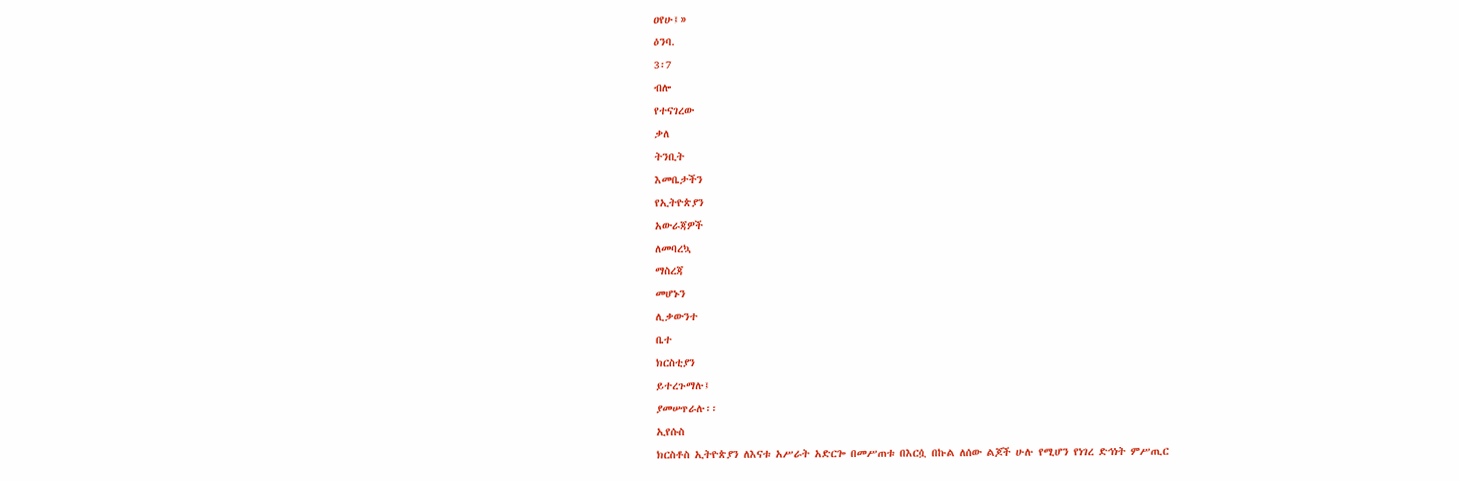ዐየሁ፤»
ዕንባ.
3፡7
ብሎ
የተናገረው
ቃለ
ትንቢት
እመቤታችን
የኢትዮጵያን
አውራጃዎች
ለመባረኳ
ማስረጃ
መሆኑን
ሊቃውንተ
ቤተ
ክርስቲያን
ይተረጉማሉ፤
ያመሠጥራሉ፡፡
ኢየሱስ
ክርስቶስ ኢትዮጵያን ለእናቱ አሥራት አድርጐ በመሥጠቱ በእርሷ በኩል ለሰው ልጆች ሁሉ የሚሆን የነገረ ድኅነት ምሥጢር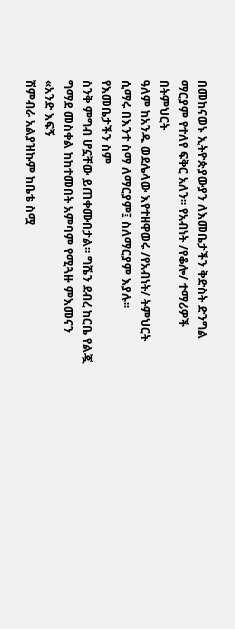በመከናወኑ ኢትዮጵያውያን ለእመቤታችን ቅድስት ድንግል ማርያም የተለየ ፍቅር አለን፡፡ የአብነት /የቆሎ/ ተማሪዎች በትምህርት
ዓለም ከአንዱ ወደሌላው እየተዘዋወሩ /የአብነት/ ትምህርት ሲማሩ በእንተ ስማ ለማርያም፤ ስለማርያም እያሉ፡፡ የእመቤታችን ስም
ስንቅ ምግብ ሆኗቸው ይጠቀሙበታል፡፡ ግሼን ደብረ ከርቤ የልጇ ግማደ መስቀል ከከተመበት አምባም የሚጓዙ ምእመናን «አንድ እፍኝ
ሽምብራ አልያዝኩም ከቤቴ ስሟ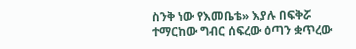ስንቅ ነው የእመቤቴ» እያሉ በፍቅሯ ተማርከው ግብር ሰፍረው ዕጣን ቋጥረው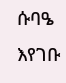ሱባዔ እየገቡ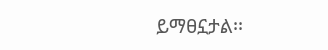ይማፀኗታል፡፡